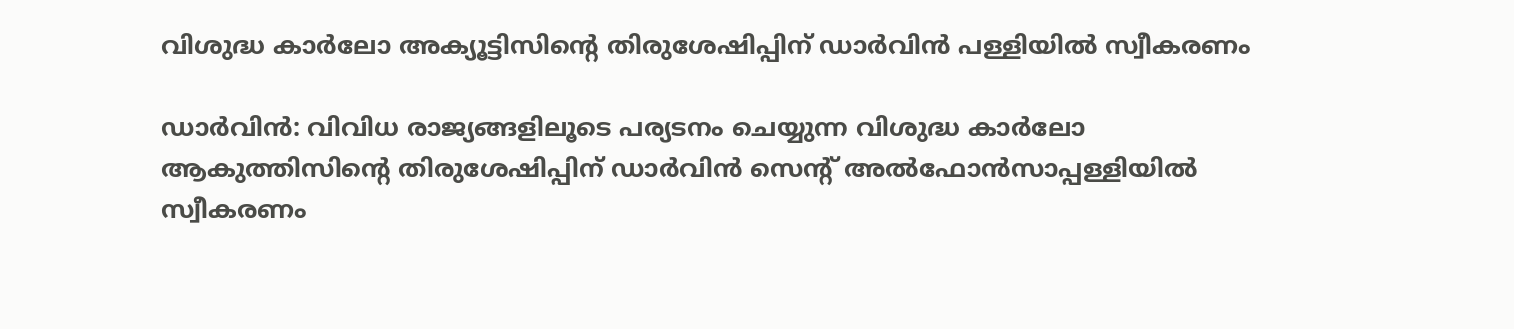വിശുദ്ധ കാർലോ അക്യൂട്ടിസിന്റെ തിരുശേഷിപ്പിന് ഡാർവിൻ പള്ളിയിൽ സ്വീകരണം

ഡാർവിൻ: വിവിധ രാജ്യങ്ങളിലൂടെ പര്യടനം ചെയ്യുന്ന വിശുദ്ധ കാർലോ ആകുത്തിസിന്റെ തിരുശേഷിപ്പിന് ഡാർവിൻ സെന്റ് അൽഫോൻസാപ്പള്ളിയിൽ സ്വീകരണം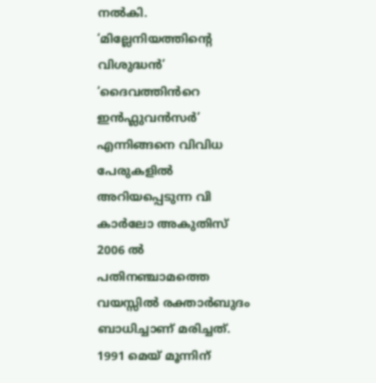നൽകി. ‘മില്ലേനിയത്തിന്റെ വിശുദ്ധൻ’ ‘ദൈവത്തിൻറെ ഇൻഫ്ലുവൻസർ’ എന്നിങ്ങനെ വിവിധ പേരുകളിൽ അറിയപ്പെടുന്ന വി കാർലോ അകുതിസ് 2006 ൽ പതിനഞ്ചാമത്തെ വയസ്സിൽ രക്താർബുദം ബാധിച്ചാണ് മരിച്ചത്. 1991 മെയ് മൂന്നിന്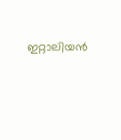ഇറ്റാലിയൻ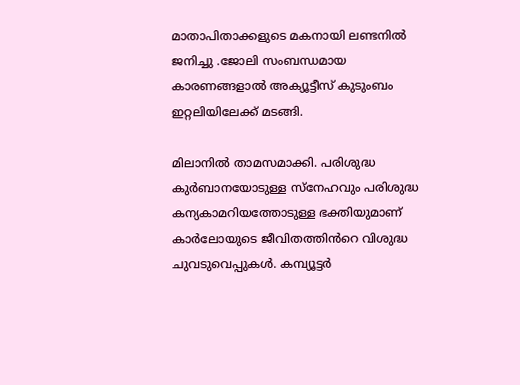മാതാപിതാക്കളുടെ മകനായി ലണ്ടനിൽ ജനിച്ചു .ജോലി സംബന്ധമായ കാരണങ്ങളാൽ അക്യൂട്ടീസ് കുടുംബം ഇറ്റലിയിലേക്ക് മടങ്ങി.

മിലാനിൽ താമസമാക്കി. പരിശുദ്ധ കുർബാനയോടുള്ള സ്നേഹവും പരിശുദ്ധ കന്യകാമറിയത്തോടുള്ള ഭക്തിയുമാണ് കാർലോയുടെ ജീവിതത്തിൻറെ വിശുദ്ധ ചുവടുവെപ്പുകൾ. കമ്പ്യൂട്ടർ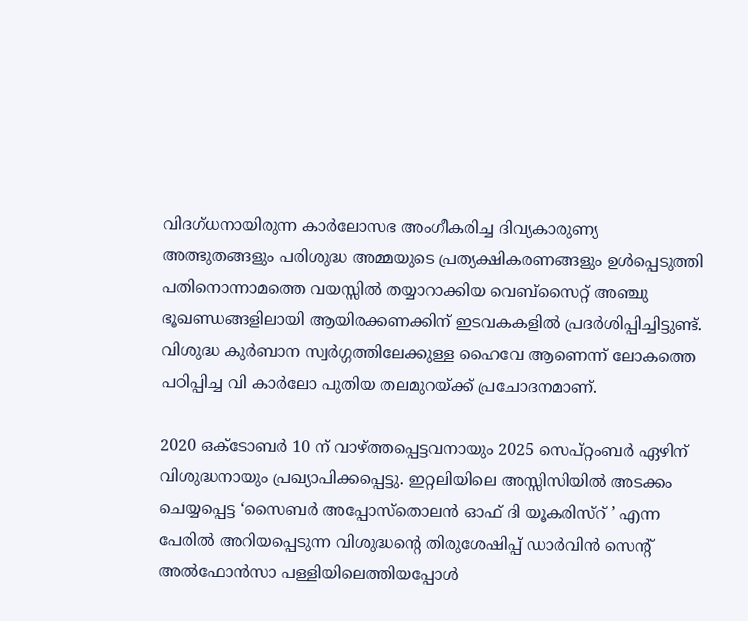വിദഗ്ധനായിരുന്ന കാർലോസഭ അംഗീകരിച്ച ദിവ്യകാരുണ്യ അത്ഭുതങ്ങളും പരിശുദ്ധ അമ്മയുടെ പ്രത്യക്ഷികരണങ്ങളും ഉൾപ്പെടുത്തി പതിനൊന്നാമത്തെ വയസ്സിൽ തയ്യാറാക്കിയ വെബ്സൈറ്റ് അഞ്ചു ഭൂഖണ്ഡങ്ങളിലായി ആയിരക്കണക്കിന് ഇടവകകളിൽ പ്രദർശിപ്പിച്ചിട്ടുണ്ട്. വിശുദ്ധ കുർബാന സ്വർഗ്ഗത്തിലേക്കുള്ള ഹൈവേ ആണെന്ന് ലോകത്തെ പഠിപ്പിച്ച വി കാർലോ പുതിയ തലമുറയ്ക്ക് പ്രചോദനമാണ്.

2020 ഒക്ടോബർ 10 ന് വാഴ്ത്തപ്പെട്ടവനായും 2025 സെപ്റ്റംബർ ഏഴിന് വിശുദ്ധനായും പ്രഖ്യാപിക്കപ്പെട്ടു. ഇറ്റലിയിലെ അസ്സിസിയിൽ അടക്കം ചെയ്യപ്പെട്ട ‘സൈബർ അപ്പോസ്തൊലൻ ഓഫ് ദി യൂകരിസ്‌റ് ’ എന്ന പേരിൽ അറിയപ്പെടുന്ന വിശുദ്ധന്റെ തിരുശേഷിപ്പ് ഡാർവിൻ സെന്റ് അൽഫോൻസാ പള്ളിയിലെത്തിയപ്പോൾ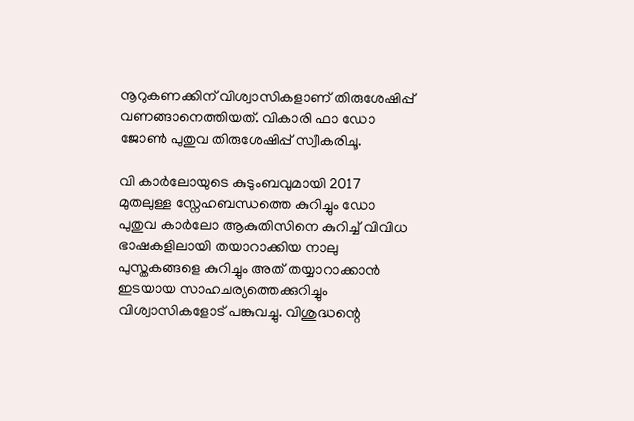നൂറുകണക്കിന് വിശ്വാസികളാണ് തിരുശേഷിപ്പ് വണങ്ങാനെത്തിയത്. വികാരി ഫാ ഡോ ജോൺ പുതുവ തിരുശേഷിപ്പ് സ്വീകരിചൂ.

വി കാർലോയുടെ കുടുംബവുമായി 2017 മുതലുള്ള സ്നേഹബന്ധത്തെ കുറിച്ചും ഡോ പുതുവ കാർലോ ആകുതിസിനെ കുറിച്ച് വിവിധ ഭാഷകളിലായി തയാറാക്കിയ നാലു പുസ്തകങ്ങളെ കുറിച്ചും അത് തയ്യാറാക്കാൻ ഇടയായ സാഹചര്യത്തെക്കുറിച്ചും വിശ്വാസികളോട് പങ്കുവച്ചു. വിശുദ്ധന്റെ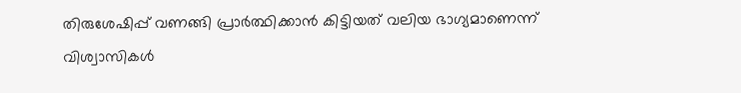തിരുശേഷിപ്പ് വണങ്ങി പ്രാർത്ഥിക്കാൻ കിട്ടിയത് വലിയ ഭാഗ്യമാണെന്ന് വിശ്വാസികൾ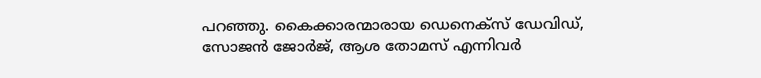പറഞ്ഞു. കൈക്കാരന്മാരായ ഡെനെക്സ് ഡേവിഡ്, സോജൻ ജോർജ്, ആശ തോമസ് എന്നിവർ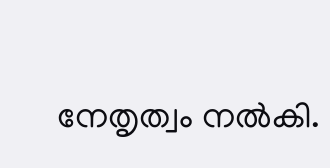നേതൃത്വം നൽകി.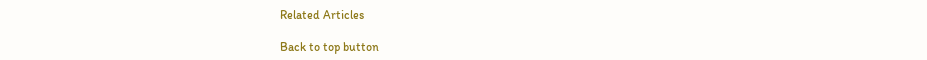Related Articles

Back to top button